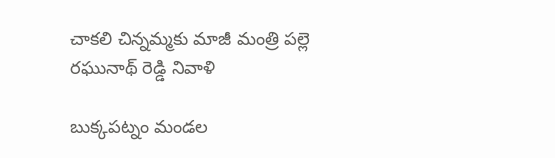చాకలి చిన్నమ్మకు మాజీ మంత్రి పల్లె రఘునాథ్ రెడ్డి నివాళి

బుక్కపట్నం మండల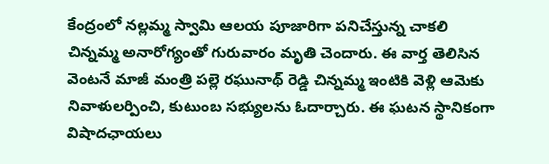కేంద్రంలో నల్లమ్మ స్వామి ఆలయ పూజారిగా పనిచేస్తున్న చాకలి చిన్నమ్మ అనారోగ్యంతో గురువారం మృతి చెందారు. ఈ వార్త తెలిసిన వెంటనే మాజీ మంత్రి పల్లె రఘునాథ్ రెడ్డి చిన్నమ్మ ఇంటికి వెళ్లి ఆమెకు నివాళులర్పించి, కుటుంబ సభ్యులను ఓదార్చారు. ఈ ఘటన స్థానికంగా విషాదఛాయలు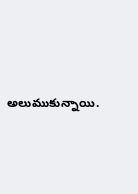అలుముకున్నాయి.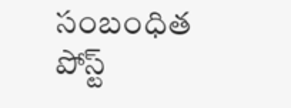సంబంధిత పోస్ట్